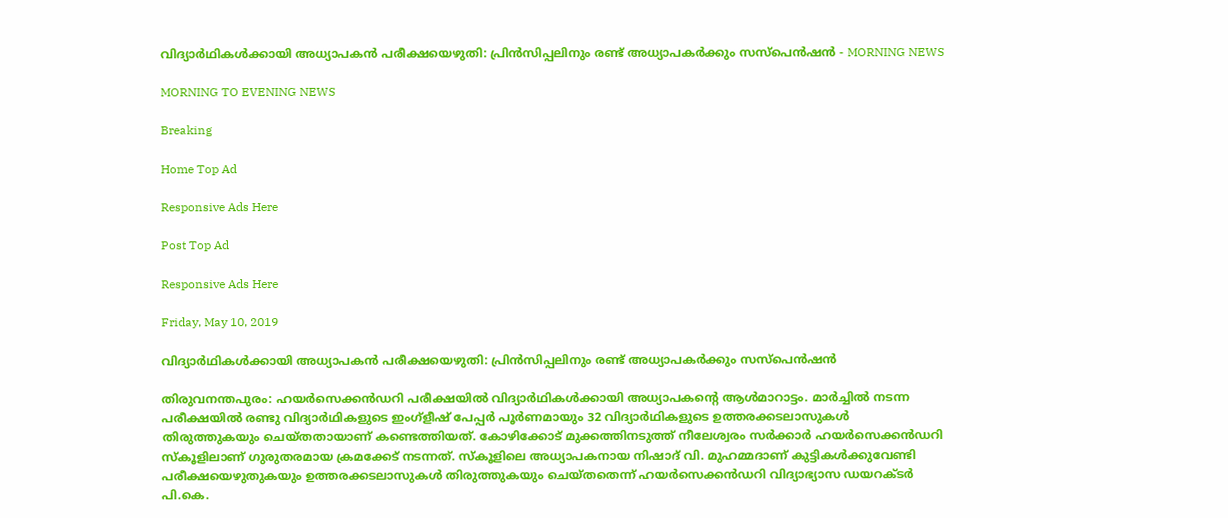വിദ്യാർഥികൾക്കായി അധ്യാപകൻ പരീക്ഷയെഴുതി: പ്രിൻസിപ്പലിനും രണ്ട് അധ്യാപകർക്കും സസ്‌പെൻഷൻ - MORNING NEWS

MORNING TO EVENING NEWS

Breaking

Home Top Ad

Responsive Ads Here

Post Top Ad

Responsive Ads Here

Friday, May 10, 2019

വിദ്യാർഥികൾക്കായി അധ്യാപകൻ പരീക്ഷയെഴുതി: പ്രിൻസിപ്പലിനും രണ്ട് അധ്യാപകർക്കും സസ്‌പെൻഷൻ

തിരുവനന്തപുരം: ഹയർസെക്കൻഡറി പരീക്ഷയിൽ വിദ്യാർഥികൾക്കായി അധ്യാപകന്റെ ആൾമാറാട്ടം. മാർച്ചിൽ നടന്ന പരീക്ഷയിൽ രണ്ടു വിദ്യാർഥികളുടെ ഇംഗ്ളീഷ് പേപ്പർ പൂർണമായും 32 വിദ്യാർഥികളുടെ ഉത്തരക്കടലാസുകൾ തിരുത്തുകയും ചെയ്തതായാണ് കണ്ടെത്തിയത്. കോഴിക്കോട് മുക്കത്തിനടുത്ത് നീലേശ്വരം സർക്കാർ ഹയർസെക്കൻഡറി സ്കൂളിലാണ് ഗുരുതരമായ ക്രമക്കേട് നടന്നത്. സ്കൂളിലെ അധ്യാപകനായ നിഷാദ് വി. മുഹമ്മദാണ് കുട്ടികൾക്കുവേണ്ടി പരീക്ഷയെഴുതുകയും ഉത്തരക്കടലാസുകൾ തിരുത്തുകയും ചെയ്തതെന്ന് ഹയർസെക്കൻഡറി വിദ്യാഭ്യാസ ഡയറക്ടർ പി.കെ.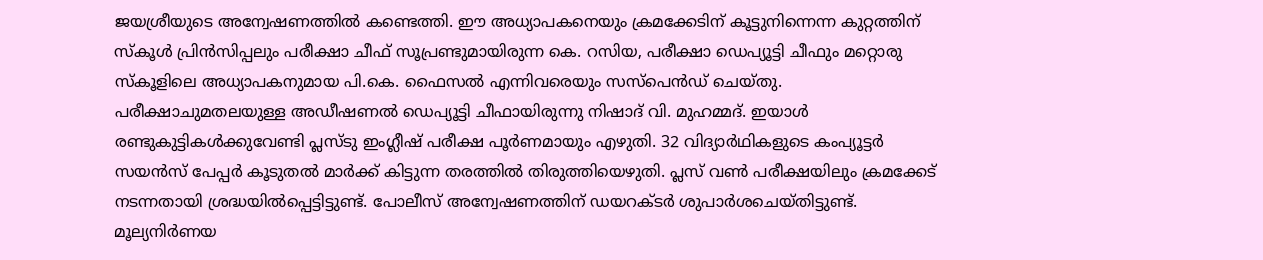ജയശ്രീയുടെ അന്വേഷണത്തിൽ കണ്ടെത്തി. ഈ അധ്യാപകനെയും ക്രമക്കേടിന് കൂട്ടുനിന്നെന്ന കുറ്റത്തിന് സ്കൂൾ പ്രിൻസിപ്പലും പരീക്ഷാ ചീഫ് സൂപ്രണ്ടുമായിരുന്ന കെ. റസിയ, പരീക്ഷാ ഡെപ്യൂട്ടി ചീഫും മറ്റൊരു സ്കൂളിലെ അധ്യാപകനുമായ പി.കെ. ഫൈസൽ എന്നിവരെയും സസ്പെൻഡ് ചെയ്തു. പരീക്ഷാചുമതലയുള്ള അഡീഷണൽ ഡെപ്യൂട്ടി ചീഫായിരുന്നു നിഷാദ് വി. മുഹമ്മദ്. ഇയാൾ രണ്ടുകുട്ടികൾക്കുവേണ്ടി പ്ലസ്ടു ഇംഗ്ലീഷ് പരീക്ഷ പൂർണമായും എഴുതി. 32 വിദ്യാർഥികളുടെ കംപ്യൂട്ടർ സയൻസ് പേപ്പർ കൂടുതൽ മാർക്ക് കിട്ടുന്ന തരത്തിൽ തിരുത്തിയെഴുതി. പ്ലസ് വൺ പരീക്ഷയിലും ക്രമക്കേട് നടന്നതായി ശ്രദ്ധയിൽപ്പെട്ടിട്ടുണ്ട്. പോലീസ് അന്വേഷണത്തിന് ഡയറക്ടർ ശുപാർശചെയ്തിട്ടുണ്ട്. മൂല്യനിർണയ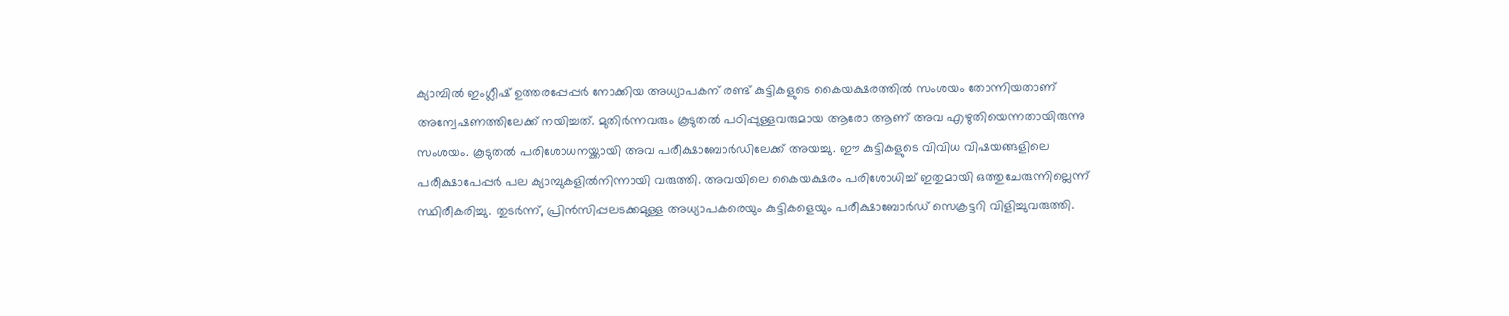ക്യാമ്പിൽ ഇംഗ്ലീഷ് ഉത്തരപ്പേപ്പർ നോക്കിയ അധ്യാപകന് രണ്ട് കുട്ടികളുടെ കൈയക്ഷരത്തിൽ സംശയം തോന്നിയതാണ് അന്വേഷണത്തിലേക്ക് നയിച്ചത്. മുതിർന്നവരും കൂടുതൽ പഠിപ്പുള്ളവരുമായ ആരോ ആണ് അവ എഴുതിയെന്നതായിരുന്നു സംശയം. കൂടുതൽ പരിശോധനയ്ക്കായി അവ പരീക്ഷാബോർഡിലേക്ക് അയച്ചു. ഈ കുട്ടികളുടെ വിവിധ വിഷയങ്ങളിലെ പരീക്ഷാപേപ്പർ പല ക്യാമ്പുകളിൽനിന്നായി വരുത്തി. അവയിലെ കൈയക്ഷരം പരിശോധിച്ച് ഇതുമായി ഒത്തുചേരുന്നില്ലെന്ന് സ്ഥിരീകരിച്ചു. തുടർന്ന്, പ്രിൻസിപ്പലടക്കമുള്ള അധ്യാപകരെയും കുട്ടികളെയും പരീക്ഷാബോർഡ് സെക്രട്ടറി വിളിച്ചുവരുത്തി.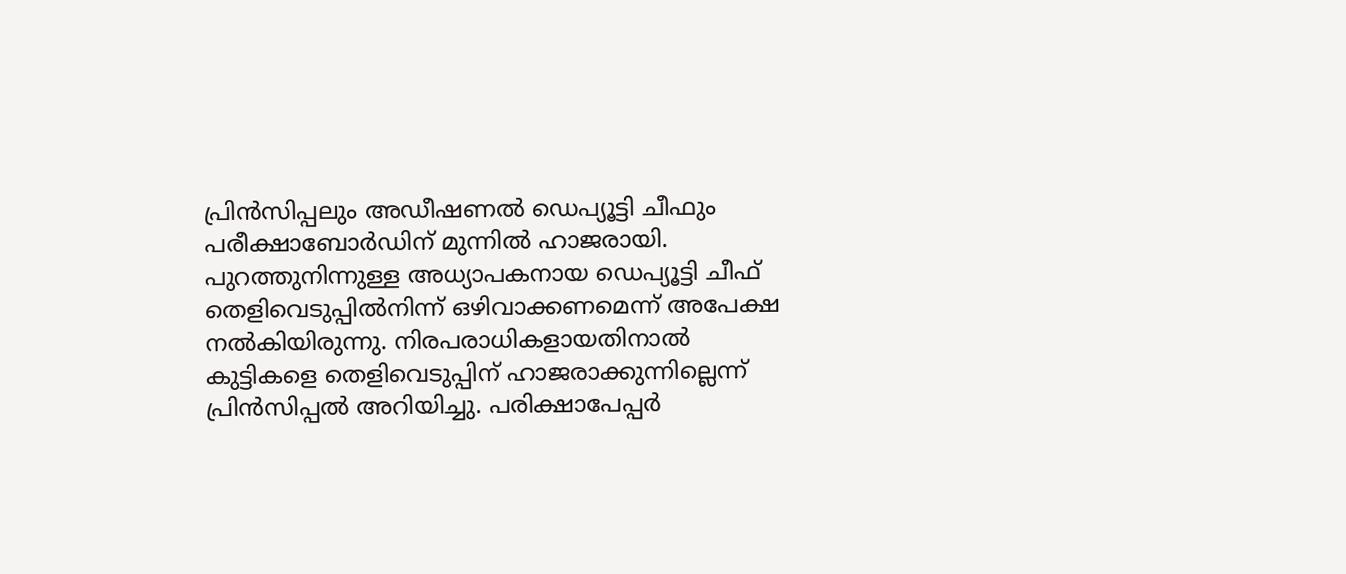പ്രിൻസിപ്പലും അഡീഷണൽ ഡെപ്യൂട്ടി ചീഫും പരീക്ഷാബോർഡിന് മുന്നിൽ ഹാജരായി. പുറത്തുനിന്നുള്ള അധ്യാപകനായ ഡെപ്യൂട്ടി ചീഫ് തെളിവെടുപ്പിൽനിന്ന് ഒഴിവാക്കണമെന്ന് അപേക്ഷ നൽകിയിരുന്നു. നിരപരാധികളായതിനാൽ കുട്ടികളെ തെളിവെടുപ്പിന് ഹാജരാക്കുന്നില്ലെന്ന് പ്രിൻസിപ്പൽ അറിയിച്ചു. പരിക്ഷാപേപ്പർ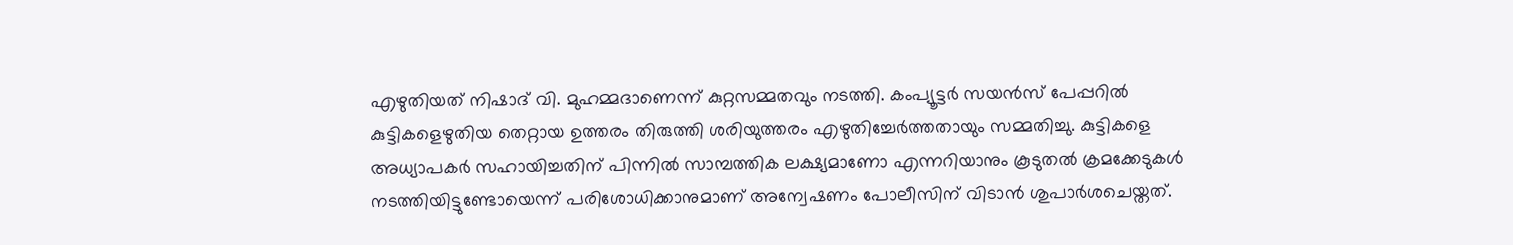എഴുതിയത് നിഷാദ് വി. മുഹമ്മദാണെന്ന് കുറ്റസമ്മതവും നടത്തി. കംപ്യൂട്ടർ സയൻസ് പേപ്പറിൽ കുട്ടികളെഴുതിയ തെറ്റായ ഉത്തരം തിരുത്തി ശരിയുത്തരം എഴുതിച്ചേർത്തതായും സമ്മതിച്ചു. കുട്ടികളെ അധ്യാപകർ സഹായിച്ചതിന് പിന്നിൽ സാമ്പത്തിക ലക്ഷ്യമാണോ എന്നറിയാനും കൂടുതൽ ക്രമക്കേടുകൾ നടത്തിയിട്ടുണ്ടോയെന്ന് പരിശോധിക്കാനുമാണ് അന്വേഷണം പോലീസിന് വിടാൻ ശുപാർശചെയ്തത്.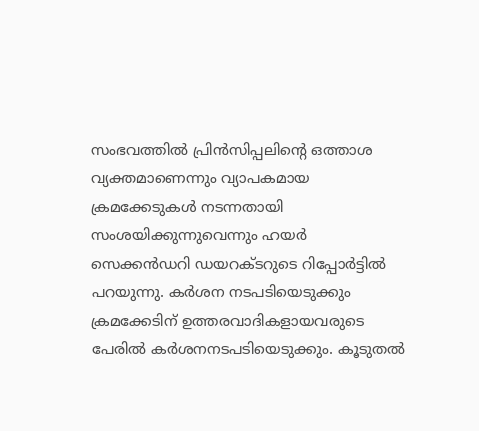സംഭവത്തിൽ പ്രിൻസിപ്പലിന്റെ ഒത്താശ വ്യക്തമാണെന്നും വ്യാപകമായ ക്രമക്കേടുകൾ നടന്നതായി സംശയിക്കുന്നുവെന്നും ഹയർ സെക്കൻഡറി ഡയറക്ടറുടെ റിപ്പോർട്ടിൽ പറയുന്നു. കർശന നടപടിയെടുക്കും ക്രമക്കേടിന് ഉത്തരവാദികളായവരുടെ പേരിൽ കർശനനടപടിയെടുക്കും. കൂടുതൽ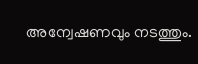അന്വേഷണവും നടത്തും.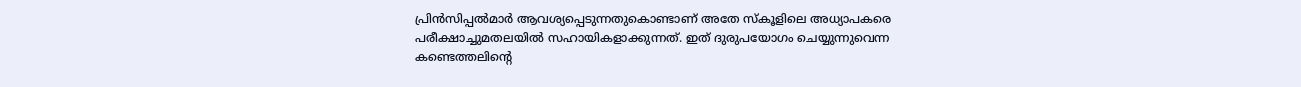പ്രിൻസിപ്പൽമാർ ആവശ്യപ്പെടുന്നതുകൊണ്ടാണ് അതേ സ്കൂളിലെ അധ്യാപകരെ പരീക്ഷാച്ചുമതലയിൽ സഹായികളാക്കുന്നത്. ഇത് ദുരുപയോഗം ചെയ്യുന്നുവെന്ന കണ്ടെത്തലിന്റെ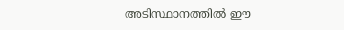അടിസ്ഥാനത്തിൽ ഈ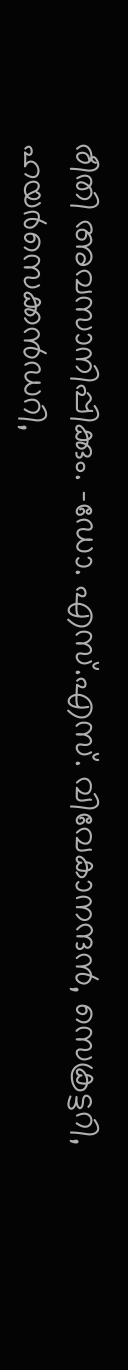രീതി അവസാനിപ്പിക്കും. -ഡോ. എസ്.എസ്. വിവേകാനന്ദൻ, സെക്രട്ടറി, ഹയർസെക്കൻഡറി,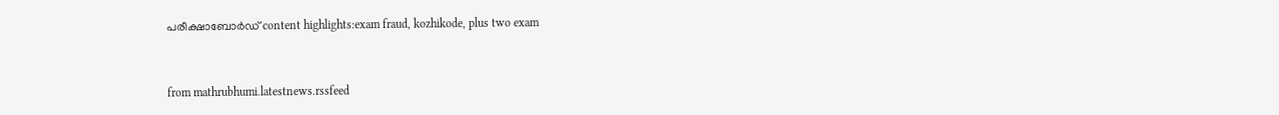പരീക്ഷാബോർഡ് content highlights:exam fraud, kozhikode, plus two exam


from mathrubhumi.latestnews.rssfeed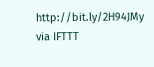http://bit.ly/2H94JMy
via IFTTT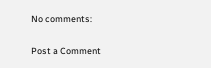No comments:

Post a Comment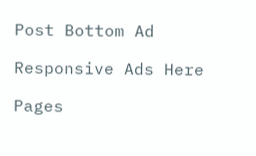Post Bottom Ad

Responsive Ads Here

Pages